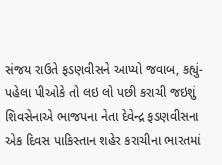સંજય રાઉતે ફડણવીસને આપ્યો જવાબ, કહ્યું- પહેલા પીઓકે તો લઇ લો પછી કરાચી જઇશું
શિવસેનાએ ભાજપના નેતા દેવેન્દ્ર ફડણવીસના એક દિવસ પાકિસ્તાન શહેર કરાચીના ભારતમાં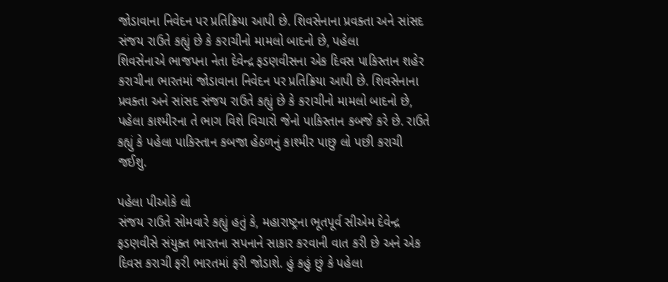જોડાવાના નિવેદન પર પ્રતિક્રિયા આપી છે. શિવસેનાના પ્રવક્તા અને સાંસદ સંજય રાઉતે કહ્યું છે કે કરાચીનો મામલો બાદનો છે, પહેલા
શિવસેનાએ ભાજપના નેતા દેવેન્દ્ર ફડણવીસના એક દિવસ પાકિસ્તાન શહેર કરાચીના ભારતમાં જોડાવાના નિવેદન પર પ્રતિક્રિયા આપી છે. શિવસેનાના પ્રવક્તા અને સાંસદ સંજય રાઉતે કહ્યું છે કે કરાચીનો મામલો બાદનો છે, પહેલા કાશ્મીરના તે ભાગ વિશે વિચારો જેનો પાકિસ્તાન કબજે કરે છે. રાઉતે કહ્યું કે પહેલા પાકિસ્તાન કબજા હેઠળનું કાશ્મીર પાછુ લો પછી કરાચી જઈશુ.

પહેલા પીઓકે લો
સંજય રાઉતે સોમવારે કહ્યું હતું કે, મહારાષ્ટ્રના ભૂતપૂર્વ સીએમ દેવેન્દ્ર ફડણવીસે સંયુક્ત ભારતના સપનાને સાકાર કરવાની વાત કરી છે અને એક દિવસ કરાચી ફરી ભારતમાં ફરી જોડાશે. હું કહું છું કે પહેલા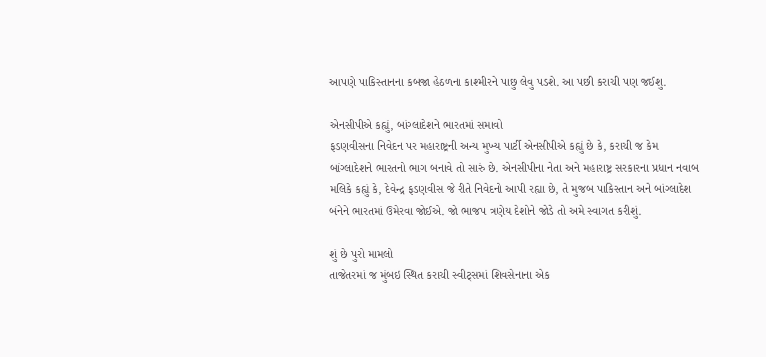આપણે પાકિસ્તાનના કબજા હેઠળના કાશ્મીરને પાછુ લેવુ પડશે. આ પછી કરાચી પણ જઈશુ.

એનસીપીએ કહ્યું, બાંગ્લાદેશને ભારતમાં સમાવો
ફડણવીસના નિવેદન પર મહારાષ્ટ્રની અન્ય મુખ્ય પાર્ટી એનસીપીએ કહ્યું છે કે, કરાચી જ કેમ બાંગ્લાદેશને ભારતનો ભાગ બનાવે તો સારું છે. એનસીપીના નેતા અને મહારાષ્ટ્ર સરકારના પ્રધાન નવાબ મલિકે કહ્યું કે, દેવેન્દ્ર ફડણવીસ જે રીતે નિવેદનો આપી રહ્યા છે, તે મુજબ પાકિસ્તાન અને બાંગ્લાદેશ બંનેને ભારતમાં ઉમેરવા જોઈએ. જો ભાજપ ત્રણેય દેશોને જોડે તો અમે સ્વાગત કરીશું.

શું છે પુરો મામલો
તાજેતરમાં જ મુંબઇ સ્થિત કરાચી સ્વીટ્સમાં શિવસેનાના એક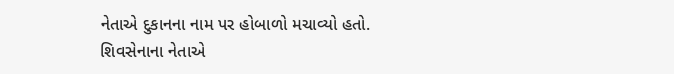નેતાએ દુકાનના નામ પર હોબાળો મચાવ્યો હતો. શિવસેનાના નેતાએ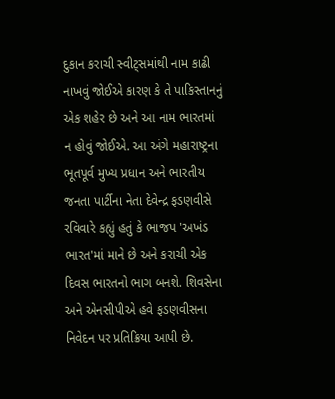દુકાન કરાચી સ્વીટ્સમાંથી નામ કાઢી નાખવું જોઈએ કારણ કે તે પાકિસ્તાનનું એક શહેર છે અને આ નામ ભારતમાં ન હોવું જોઈએ. આ અંગે મહારાષ્ટ્રના ભૂતપૂર્વ મુખ્ય પ્રધાન અને ભારતીય જનતા પાર્ટીના નેતા દેવેન્દ્ર ફડણવીસે રવિવારે કહ્યું હતું કે ભાજપ 'અખંડ ભારત'માં માને છે અને કરાચી એક દિવસ ભારતનો ભાગ બનશે. શિવસેના અને એનસીપીએ હવે ફડણવીસના નિવેદન પર પ્રતિક્રિયા આપી છે.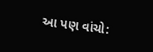આ પણ વાંચો: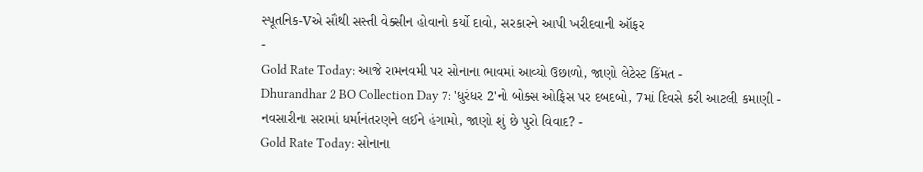સ્પૂતનિક-Vએ સૌથી સસ્તી વેક્સીન હોવાનો કર્યો દાવો, સરકારને આપી ખરીદવાની ઑફર
-
Gold Rate Today: આજે રામનવમી પર સોનાના ભાવમાં આવ્યો ઉછાળો, જાણો લેટેસ્ટ કિંમત -
Dhurandhar 2 BO Collection Day 7: 'ધુરંધર 2'નો બોક્સ ઓફિસ પર દબદબો, 7માં દિવસે કરી આટલી કમાણી -
નવસારીના સરામાં ધર્માનંતરણને લઈને હંગામો, જાણો શું છે પુરો વિવાદ? -
Gold Rate Today: સોનાના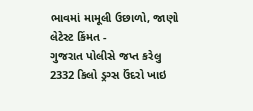ભાવમાં મામૂલી ઉછાળો, જાણો લેટેસ્ટ કિંમત -
ગુજરાત પોલીસે જપ્ત કરેલુ 2332 કિલો ડ્રગ્સ ઉંદરો ખાઇ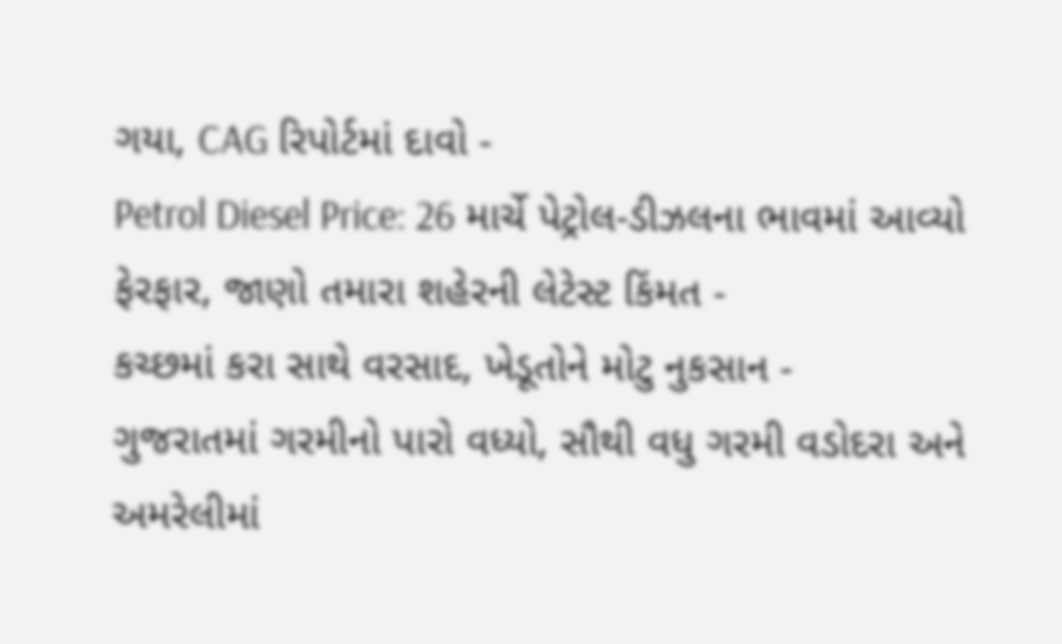ગયા, CAG રિપોર્ટમાં દાવો -
Petrol Diesel Price: 26 માર્ચે પેટ્રોલ-ડીઝલના ભાવમાં આવ્યો ફેરફાર, જાણો તમારા શહેરની લેટેસ્ટ કિંમત -
કચ્છમાં કરા સાથે વરસાદ, ખેડૂતોને મોટુ નુકસાન -
ગુજરાતમાં ગરમીનો પારો વધ્યો, સૌથી વધુ ગરમી વડોદરા અને અમરેલીમાં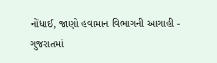નોંધાઈ, જાણો હવામાન વિભાગની આગાહી -
ગુજરાતમાં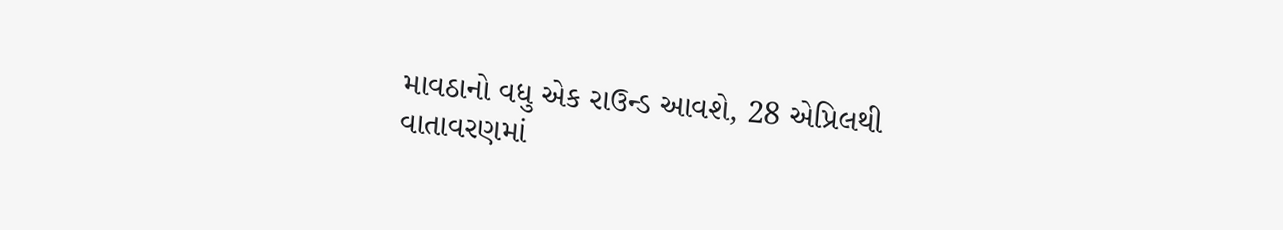માવઠાનો વધુ એક રાઉન્ડ આવશે, 28 એપ્રિલથી વાતાવરણમાં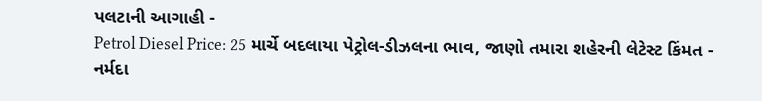પલટાની આગાહી -
Petrol Diesel Price: 25 માર્ચે બદલાયા પેટ્રોલ-ડીઝલના ભાવ, જાણો તમારા શહેરની લેટેસ્ટ કિંમત -
નર્મદા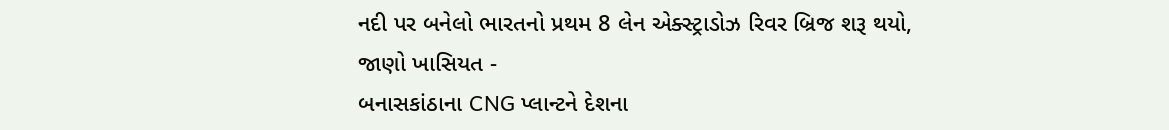નદી પર બનેલો ભારતનો પ્રથમ 8 લેન એક્સ્ટ્રાડોઝ રિવર બ્રિજ શરૂ થયો, જાણો ખાસિયત -
બનાસકાંઠાના CNG પ્લાન્ટને દેશના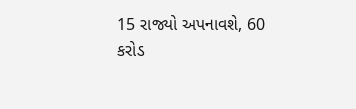15 રાજ્યો અપનાવશે, 60 કરોડ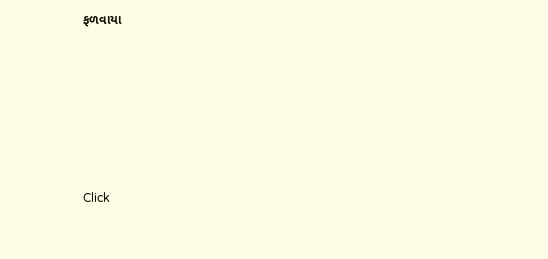ફળવાયા








Click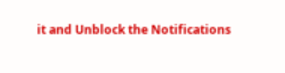it and Unblock the Notifications